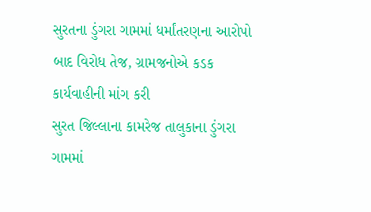સુરતના ડુંગરા ગામમાં ધર્માંતરણના આરોપો બાદ વિરોધ તેજ, ગ્રામજનોએ કડક કાર્યવાહીની માંગ કરી
સુરત જિલ્લાના કામરેજ તાલુકાના ડુંગરા ગામમાં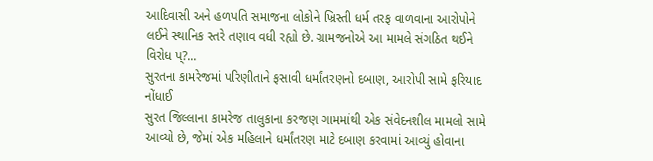આદિવાસી અને હળપતિ સમાજના લોકોને ખ્રિસ્તી ધર્મ તરફ વાળવાના આરોપોને લઈને સ્થાનિક સ્તરે તણાવ વધી રહ્યો છે. ગ્રામજનોએ આ મામલે સંગઠિત થઈને વિરોધ પ્?...
સુરતના કામરેજમાં પરિણીતાને ફસાવી ધર્માંતરણનો દબાણ, આરોપી સામે ફરિયાદ નોંધાઈ
સુરત જિલ્લાના કામરેજ તાલુકાના કરજણ ગામમાંથી એક સંવેદનશીલ મામલો સામે આવ્યો છે, જેમાં એક મહિલાને ધર્માંતરણ માટે દબાણ કરવામાં આવ્યું હોવાના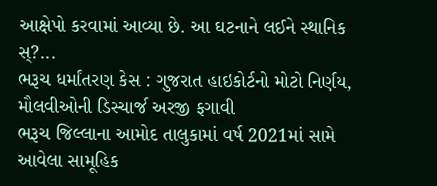આક્ષેપો કરવામાં આવ્યા છે. આ ઘટનાને લઈને સ્થાનિક સ્?...
ભરૂચ ધર્માંતરણ કેસ : ગુજરાત હાઇકોર્ટનો મોટો નિર્ણય, મૌલવીઓની ડિસ્ચાર્જ અરજી ફગાવી
ભરૂચ જિલ્લાના આમોદ તાલુકામાં વર્ષ 2021માં સામે આવેલા સામૂહિક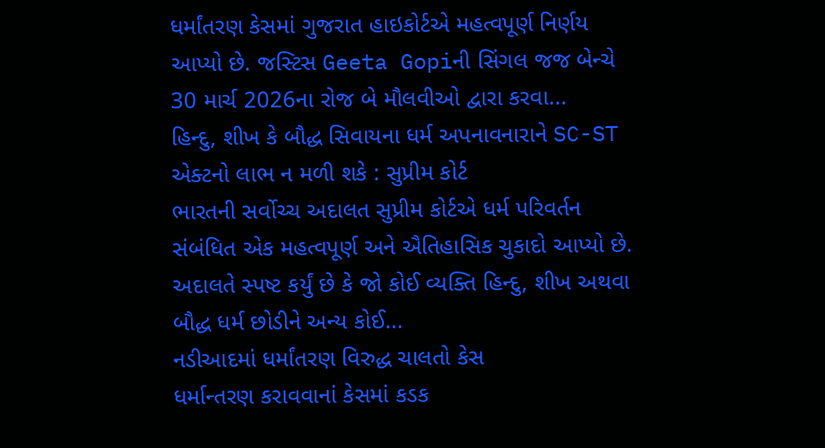ધર્માંતરણ કેસમાં ગુજરાત હાઇકોર્ટએ મહત્વપૂર્ણ નિર્ણય આપ્યો છે. જસ્ટિસ Geeta Gopiની સિંગલ જજ બેન્ચે 30 માર્ચ 2026ના રોજ બે મૌલવીઓ દ્વારા કરવા...
હિન્દુ, શીખ કે બૌદ્ધ સિવાયના ધર્મ અપનાવનારાને SC-ST એક્ટનો લાભ ન મળી શકે : સુપ્રીમ કોર્ટ
ભારતની સર્વોચ્ચ અદાલત સુપ્રીમ કોર્ટએ ધર્મ પરિવર્તન સંબંધિત એક મહત્વપૂર્ણ અને ઐતિહાસિક ચુકાદો આપ્યો છે. અદાલતે સ્પષ્ટ કર્યું છે કે જો કોઈ વ્યક્તિ હિન્દુ, શીખ અથવા બૌદ્ધ ધર્મ છોડીને અન્ય કોઈ...
નડીઆદમાં ધર્માંતરણ વિરુદ્ધ ચાલતો કેસ
ધર્માન્તરણ કરાવવાનાં કેસમાં કડક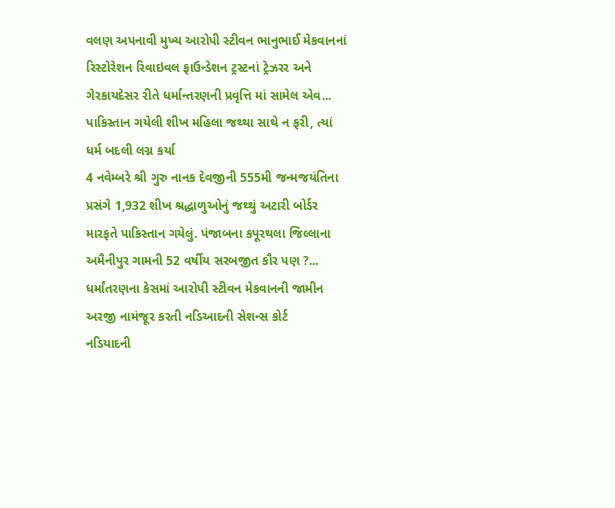વલણ અપનાવી મુખ્ય આરોપી સ્ટીવન ભાનુભાઈ મેકવાનનાં રિસ્ટોરેશન રિવાઇવલ ફાઉન્ડેશન ટ્રસ્ટનાં ટ્રેઝરર અને ગેરકાયદેસર રીતે ધર્માન્તરણની પ્રવૃત્તિ માં સામેલ એવ...
પાકિસ્તાન ગયેલી શીખ મહિલા જથ્થા સાથે ન ફરી, ત્યાં ધર્મ બદલી લગ્ન કર્યા
4 નવેમ્બરે શ્રી ગુરુ નાનક દેવજીની 555મી જન્મજયંતિના પ્રસંગે 1,932 શીખ શ્રદ્ધાળુઓનું જથ્થું અટારી બોર્ડર મારફતે પાકિસ્તાન ગયેલું. પંજાબના કપૂરથલા જિલ્લાના અમૈનીપુર ગામની 52 વર્ષીય સરબજીત કૌર પણ ?...
ધર્માંતરણના કેસમાં આરોપી સ્ટીવન મેકવાનની જામીન અરજી નામંજૂર કરતી નડિઆદની સેશન્સ કોર્ટ
નડિયાદની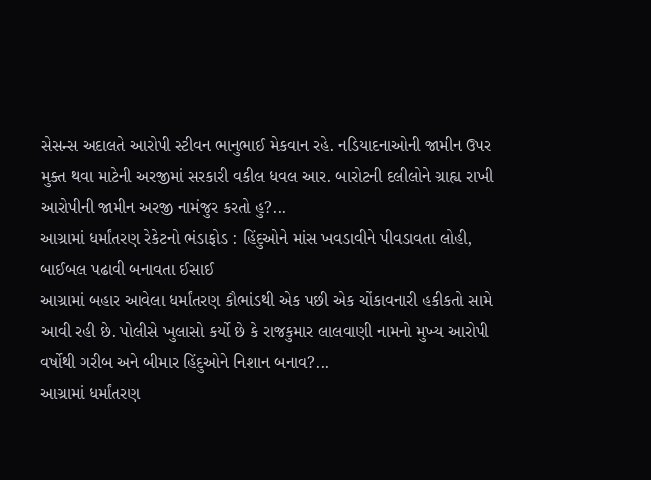સેસન્સ અદાલતે આરોપી સ્ટીવન ભાનુભાઈ મેકવાન રહે. નડિયાદનાઓની જામીન ઉપર મુક્ત થવા માટેની અરજીમાં સરકારી વકીલ ધવલ આર. બારોટની દલીલોને ગ્રાહ્ય રાખી આરોપીની જામીન અરજી નામંજુર કરતો હુ?...
આગ્રામાં ધર્માંતરણ રેકેટનો ભંડાફોડ : હિંદુઓને માંસ ખવડાવીને પીવડાવતા લોહી, બાઈબલ પઢાવી બનાવતા ઈસાઈ
આગ્રામાં બહાર આવેલા ધર્માંતરણ કૌભાંડથી એક પછી એક ચોંકાવનારી હકીકતો સામે આવી રહી છે. પોલીસે ખુલાસો કર્યો છે કે રાજકુમાર લાલવાણી નામનો મુખ્ય આરોપી વર્ષોથી ગરીબ અને બીમાર હિંદુઓને નિશાન બનાવ?...
આગ્રામાં ધર્માંતરણ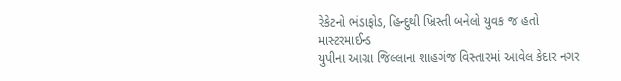રેકેટનો ભંડાફોડ, હિન્દુથી ખ્રિસ્તી બનેલો યુવક જ હતો માસ્ટરમાઈન્ડ
યુપીના આગ્રા જિલ્લાના શાહગંજ વિસ્તારમાં આવેલ કેદાર નગર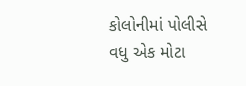કોલોનીમાં પોલીસે વધુ એક મોટા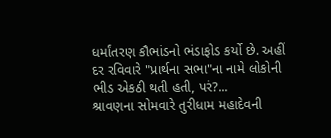ધર્માંતરણ કૌભાંડનો ભંડાફોડ કર્યો છે. અહીં દર રવિવારે "પ્રાર્થના સભા"ના નામે લોકોની ભીડ એકઠી થતી હતી, પરં?...
શ્રાવણના સોમવારે તુરીધામ મહાદેવની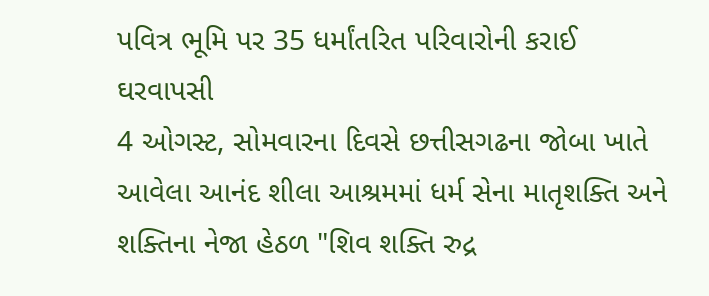પવિત્ર ભૂમિ પર 35 ધર્માંતરિત પરિવારોની કરાઈ ઘરવાપસી
4 ઓગસ્ટ, સોમવારના દિવસે છત્તીસગઢના જોબા ખાતે આવેલા આનંદ શીલા આશ્રમમાં ધર્મ સેના માતૃશક્તિ અને શક્તિના નેજા હેઠળ "શિવ શક્તિ રુદ્ર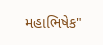મહાભિષેક"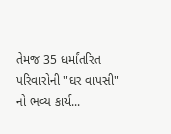તેમજ 35 ધર્માંતરિત પરિવારોની "ઘર વાપસી" નો ભવ્ય કાર્ય...